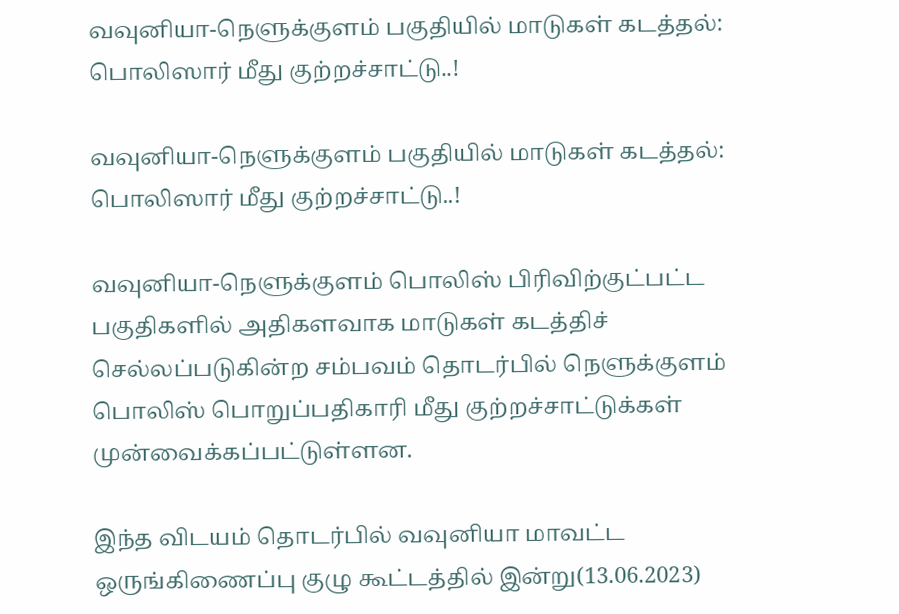வவுனியா-நெளுக்குளம் பகுதியில் மாடுகள் கடத்தல்: பொலிஸார் மீது குற்றச்சாட்டு..!

வவுனியா-நெளுக்குளம் பகுதியில் மாடுகள் கடத்தல்: பொலிஸார் மீது குற்றச்சாட்டு..!

வவுனியா-நெளுக்குளம் பொலிஸ் பிரிவிற்குட்பட்ட பகுதிகளில் அதிகளவாக மாடுகள் கடத்திச் செல்லப்படுகின்ற சம்பவம் தொடர்பில் நெளுக்குளம் பொலிஸ் பொறுப்பதிகாரி மீது குற்றச்சாட்டுக்கள் முன்வைக்கப்பட்டுள்ளன.

இந்த விடயம் தொடர்பில் வவுனியா மாவட்ட ஒருங்கிணைப்பு குழு கூட்டத்தில் இன்று(13.06.2023)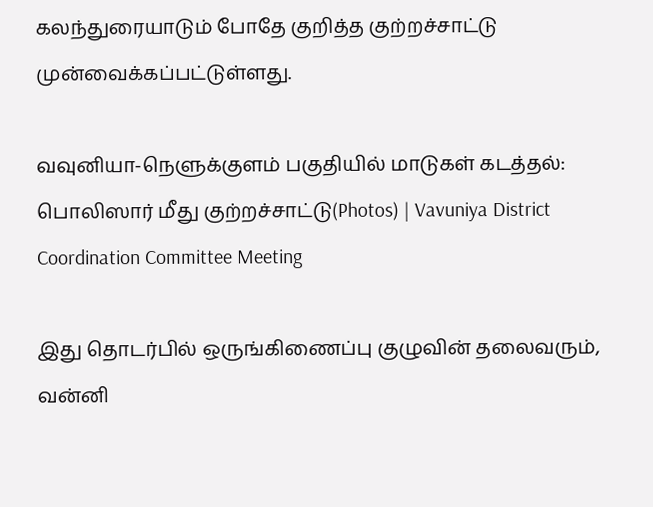கலந்துரையாடும் போதே குறித்த குற்றச்சாட்டு முன்வைக்கப்பட்டுள்ளது.

வவுனியா-நெளுக்குளம் பகுதியில் மாடுகள் கடத்தல்: பொலிஸார் மீது குற்றச்சாட்டு(Photos) | Vavuniya District Coordination Committee Meeting

இது தொடர்பில் ஒருங்கிணைப்பு குழுவின் தலைவரும், வன்னி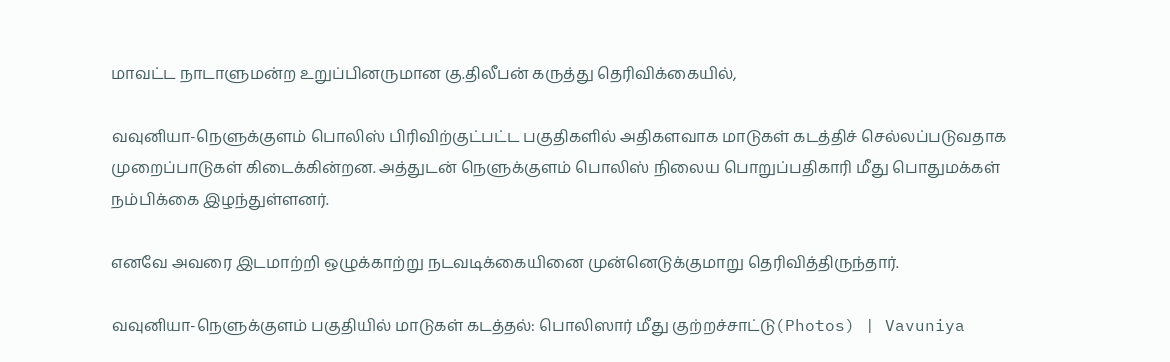மாவட்ட நாடாளுமன்ற உறுப்பினருமான கு.திலீபன் கருத்து தெரிவிக்கையில்,

வவுனியா-நெளுக்குளம் பொலிஸ் பிரிவிற்குட்பட்ட பகுதிகளில் அதிகளவாக மாடுகள் கடத்திச் செல்லப்படுவதாக முறைப்பாடுகள் கிடைக்கின்றன. அத்துடன் நெளுக்குளம் பொலிஸ் நிலைய பொறுப்பதிகாரி மீது பொதுமக்கள் நம்பிக்கை இழந்துள்ளனர்.

எனவே அவரை இடமாற்றி ஒழுக்காற்று நடவடிக்கையினை முன்னெடுக்குமாறு தெரிவித்திருந்தார்.

வவுனியா-நெளுக்குளம் பகுதியில் மாடுகள் கடத்தல்: பொலிஸார் மீது குற்றச்சாட்டு(Photos) | Vavuniya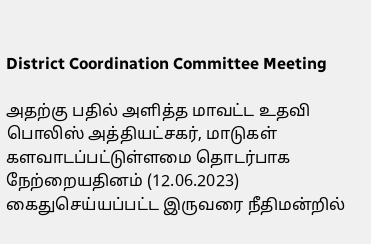District Coordination Committee Meeting

அதற்கு பதில் அளித்த மாவட்ட உதவி பொலிஸ் அத்தியட்சகர், மாடுகள் களவாடப்பட்டுள்ளமை தொடர்பாக நேற்றையதினம் (12.06.2023) கைதுசெய்யப்பட்ட இருவரை நீதிமன்றில்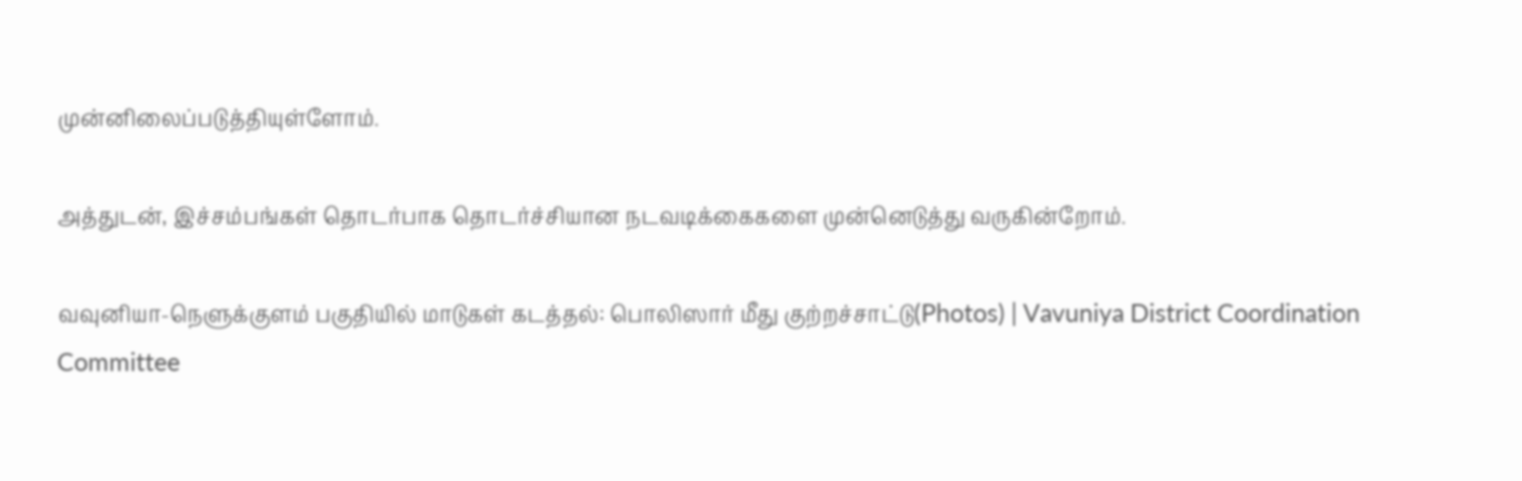முன்னிலைப்படுத்தியுள்ளோம்.

அத்துடன், இச்சம்பங்கள் தொடர்பாக தொடர்ச்சியான நடவடிக்கைகளை முன்னெடுத்து வருகின்றோம்.

வவுனியா-நெளுக்குளம் பகுதியில் மாடுகள் கடத்தல்: பொலிஸார் மீது குற்றச்சாட்டு(Photos) | Vavuniya District Coordination Committee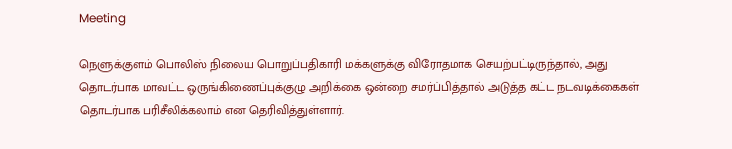Meeting

நெளுக்குளம் பொலிஸ் நிலைய பொறுப்பதிகாரி மக்களுக்கு விரோதமாக செயற்பட்டிருந்தால், அது தொடர்பாக மாவட்ட ஒருங்கிணைப்புக்குழு அறிக்கை ஒன்றை சமர்ப்பித்தால் அடுத்த கட்ட நடவடிக்கைகள் தொடர்பாக பரிசீலிக்கலாம் என தெரிவித்துள்ளார்.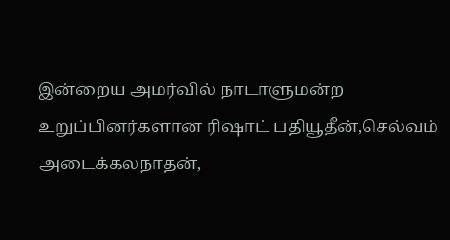இன்றைய அமர்வில் நாடாளுமன்ற உறுப்பினர்களான ரிஷாட் பதியூதீன்,செல்வம் அடைக்கலநாதன்,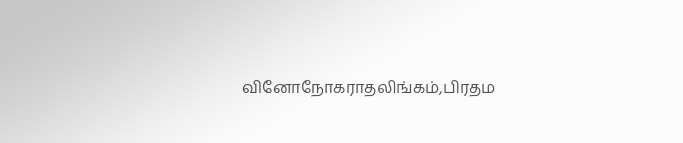வினோநோகராதலிங்கம்,பிரதம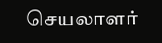செயலாளர்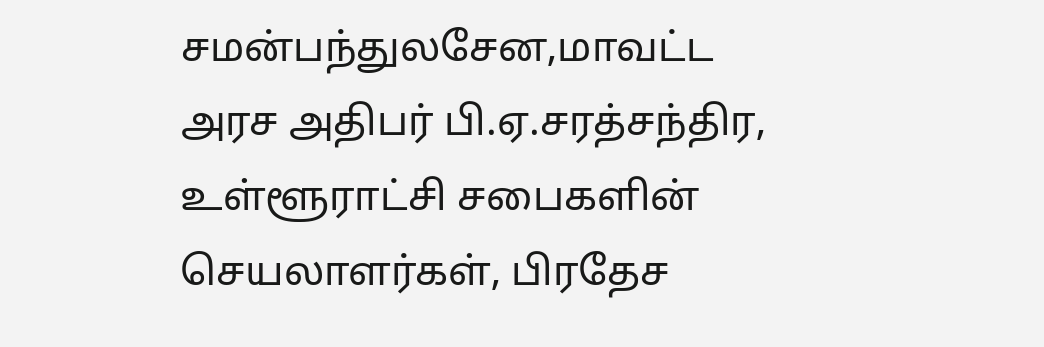சமன்பந்துலசேன,மாவட்ட அரச அதிபர் பி.ஏ.சரத்சந்திர, உள்ளூராட்சி சபைகளின் செயலாளர்கள், பிரதேச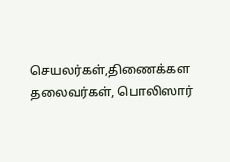செயலர்கள்,திணைக்கள தலைவர்கள், பொலிஸார்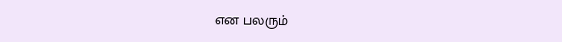என பலரும்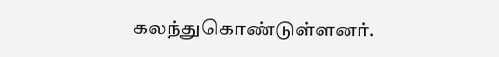கலந்துகொண்டுள்ளனர்.